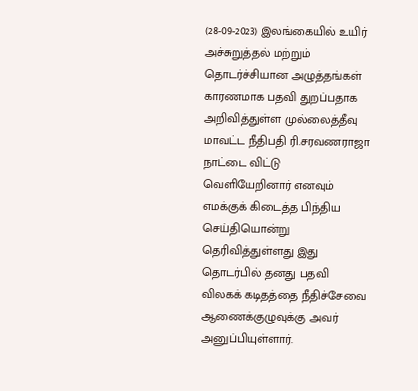(28-09-2023) இலங்கையில் உயிர் அச்சுறுத்தல் மற்றும் தொடர்ச்சியான அழுத்தங்கள் காரணமாக பதவி துறப்பதாக அறிவித்துள்ள முல்லைத்தீவு மாவட்ட நீதிபதி ரி.சரவணராஜா நாட்டை விட்டு வெளியேறினார் எனவும் எமக்குக் கிடைத்த பிந்திய செய்தியொன்று தெரிவித்துள்ளது இது தொடர்பில் தனது பதவி விலகக் கடிதத்தை நீதிச்சேவை ஆணைக்குழுவுக்கு அவர் அனுப்பியுள்ளார்.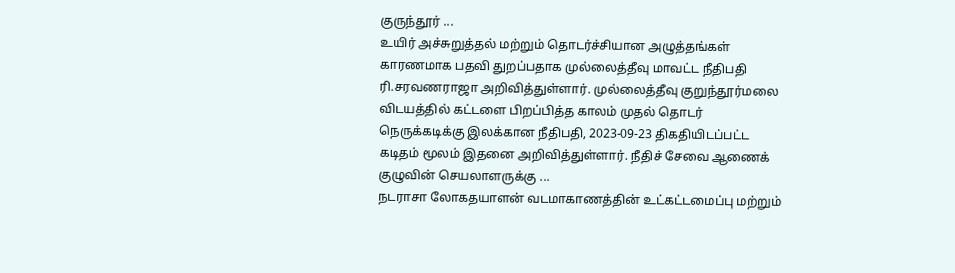குருந்தூர் ...
உயிர் அச்சுறுத்தல் மற்றும் தொடர்ச்சியான அழுத்தங்கள் காரணமாக பதவி துறப்பதாக முல்லைத்தீவு மாவட்ட நீதிபதி ரி.சரவணராஜா அறிவித்துள்ளார். முல்லைத்தீவு குறுந்தூர்மலை விடயத்தில் கட்டளை பிறப்பித்த காலம் முதல் தொடர் நெருக்கடிக்கு இலக்கான நீதிபதி, 2023-09-23 திகதியிடப்பட்ட கடிதம் மூலம் இதனை அறிவித்துள்ளார். நீதிச் சேவை ஆணைக் குழுவின் செயலாளருக்கு ...
நடராசா லோகதயாளன் வடமாகாணத்தின் உட்கட்டமைப்பு மற்றும்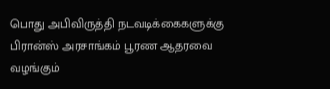பொது அபிவிருத்தி நடவடிக்கைகளுக்கு பிரான்ஸ் அரசாங்கம் பூரண ஆதரவை வழங்கும்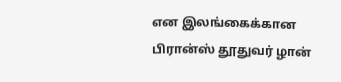என இலங்கைக்கான பிரான்ஸ் தூதுவர் ழான்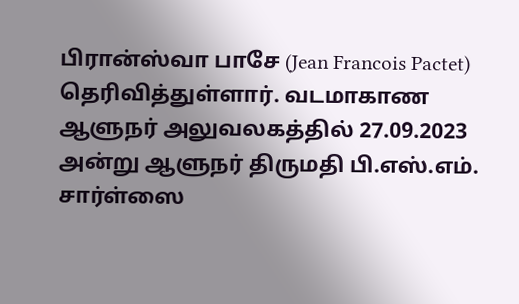பிரான்ஸ்வா பாசே (Jean Francois Pactet) தெரிவித்துள்ளார். வடமாகாண ஆளுநர் அலுவலகத்தில் 27.09.2023 அன்று ஆளுநர் திருமதி பி.எஸ்.எம். சார்ள்ஸை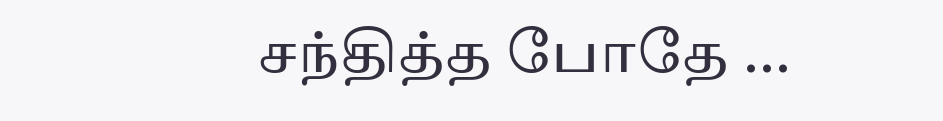சந்தித்த போதே ...